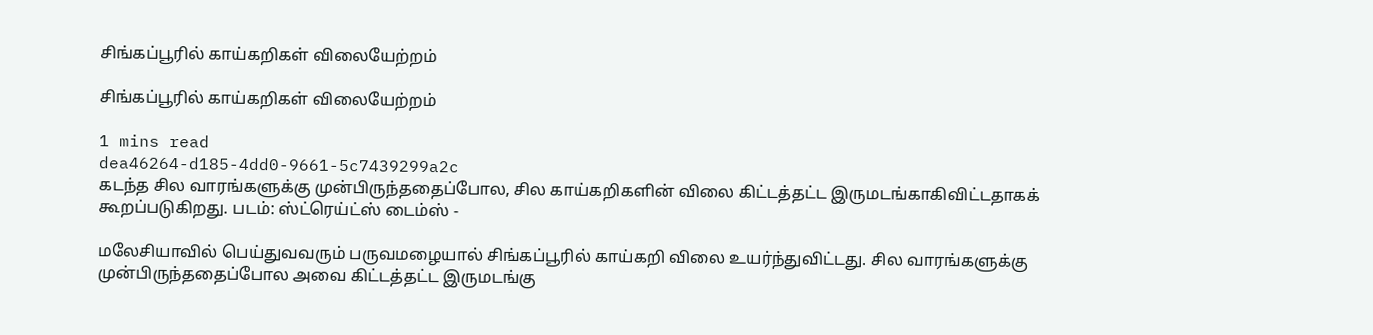சிங்கப்பூரில் காய்கறிகள் விலையேற்றம்

சிங்கப்பூரில் காய்கறிகள் விலையேற்றம்

1 mins read
dea46264-d185-4dd0-9661-5c7439299a2c
கடந்த சில வாரங்களுக்கு முன்பிருந்ததைப்போல, சில காய்கறிகளின் விலை கிட்டத்தட்ட இருமடங்காகிவிட்டதாகக் கூறப்படுகிறது. படம்: ஸ்ட்ரெய்ட்ஸ் டைம்ஸ் -

மலேசியாவில் பெய்துவவரும் பருவமழையால் சிங்கப்பூரில் காய்கறி விலை உயர்ந்துவிட்டது. சில வாரங்களுக்கு முன்பிருந்ததைப்போல அவை கிட்டத்தட்ட இருமடங்கு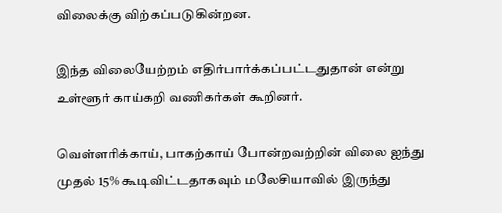விலைக்கு விற்கப்படுகின்றன.

இந்த விலையேற்றம் எதிர்பார்க்கப்பட்டதுதான் என்று உள்ளூர் காய்கறி வணிகர்கள் கூறினர்.

வெள்ளரிக்காய், பாகற்காய் போன்றவற்றின் விலை ஐந்து முதல் 15% கூடிவிட்டதாகவும் மலேசியாவில் இருந்து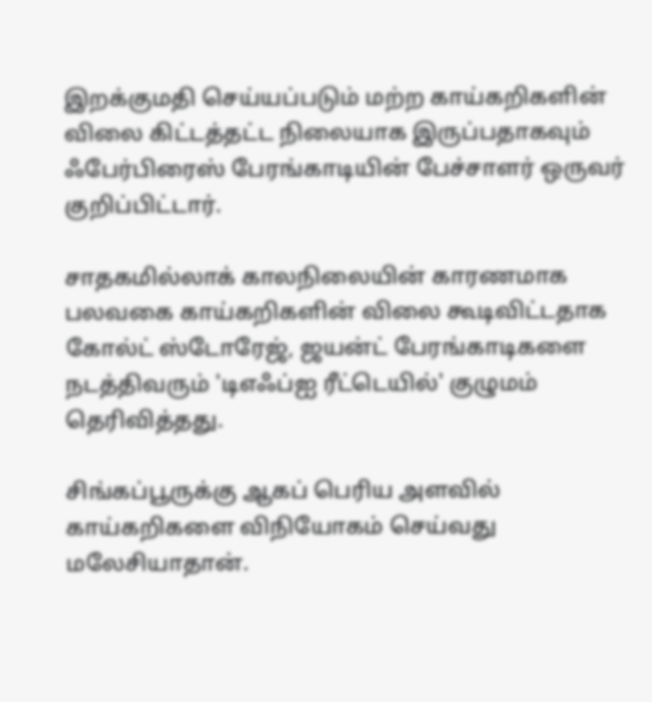இறக்குமதி செய்யப்படும் மற்ற காய்கறிகளின் விலை கிட்டத்தட்ட நிலையாக இருப்பதாகவும் ஃபேர்பிரைஸ் பேரங்காடியின் பேச்சாளர் ஒருவர் குறிப்பிட்டார்.

சாதகமில்லாக் காலநிலையின் காரணமாக பலவகை காய்கறிகளின் விலை கூடிவிட்டதாக கோல்ட் ஸ்டோரேஜ், ஜயன்ட் பேரங்காடிகளை நடத்திவரும் 'டிஎஃப்ஐ ரீட்டெயில்' குழுமம் தெரிவித்தது.

சிங்கப்பூருக்கு ஆகப் பெரிய அளவில் காய்கறிகளை விநியோகம் செய்வது மலேசியாதான்.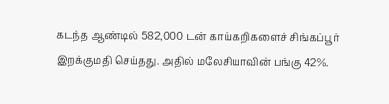கடந்த ஆண்டில் 582,000 டன் காய்கறிகளைச் சிங்கப்பூர் இறக்குமதி செய்தது. அதில் மலேசியாவின் பங்கு 42%.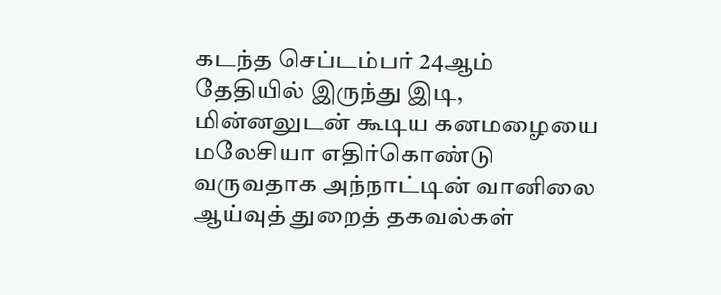கடந்த செப்டம்பர் 24ஆம் தேதியில் இருந்து இடி, மின்னலுடன் கூடிய கனமழையை மலேசியா எதிர்கொண்டு வருவதாக அந்நாட்டின் வானிலை ஆய்வுத் துறைத் தகவல்கள்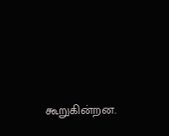கூறுகின்றன.